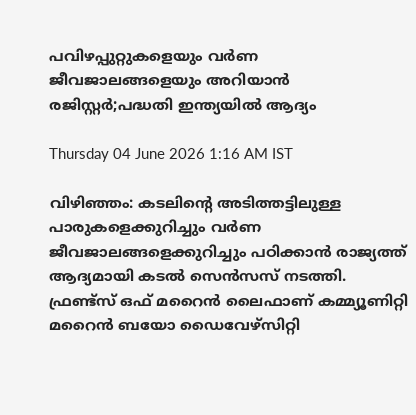പവിഴപ്പുറ്റുകളെയും വർണ ജീവജാലങ്ങളെയും അറിയാൻ രജിസ്റ്റർ;പദ്ധതി ഇന്ത്യയിൽ ആദ്യം

Thursday 04 June 2026 1:16 AM IST

വിഴിഞ്ഞം: കടലിന്റെ അടിത്തട്ടിലുള്ള പാരുകളെക്കുറിച്ചും വർണ ജീവജാലങ്ങളെക്കുറിച്ചും പഠിക്കാൻ രാജ്യത്ത് ആദ്യമായി കടൽ സെൻസസ് നടത്തി. ഫ്രണ്ട്സ് ഒഫ് മറൈൻ ലൈഫാണ് കമ്മ്യൂണിറ്റി മറൈൻ ബയോ ഡൈവേഴ്‌സിറ്റി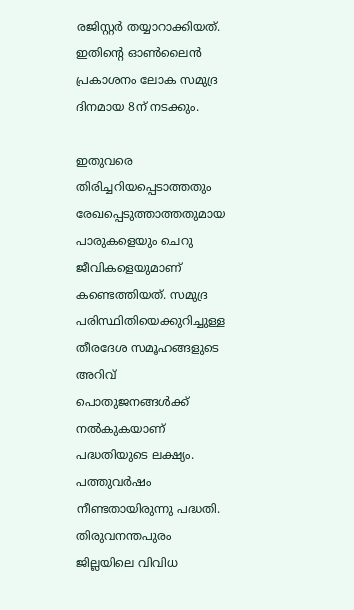രജിസ്റ്റർ തയ്യാറാക്കിയത്. ഇതിന്റെ ഓൺലൈൻ പ്രകാശനം ലോക സമുദ്ര ദിനമായ 8ന് നടക്കും.

ഇതുവരെ തിരിച്ചറിയപ്പെടാത്തതും രേഖപ്പെടുത്താത്തതുമായ പാരുകളെയും ചെറു ജീവികളെയുമാണ് കണ്ടെത്തിയത്. സമുദ്ര പരിസ്ഥിതിയെക്കുറിച്ചുള്ള തീരദേശ സമൂഹങ്ങളുടെ അറിവ് പൊതുജനങ്ങൾക്ക് നൽകുകയാണ് പദ്ധതിയുടെ ലക്ഷ്യം. പത്തുവർഷം നീണ്ടതായിരുന്നു പദ്ധതി. തിരുവനന്തപുരം ജില്ലയിലെ വിവിധ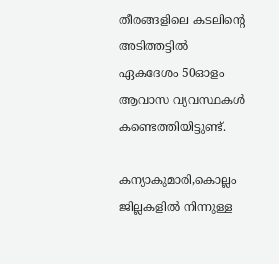തീരങ്ങളിലെ കടലിന്റെ അടിത്തട്ടിൽ ഏകദേശം 50ഓളം ആവാസ വ്യവസ്ഥകൾ കണ്ടെത്തിയിട്ടുണ്ട്.

കന്യാകുമാരി,കൊല്ലം ജില്ലകളിൽ നിന്നുള്ള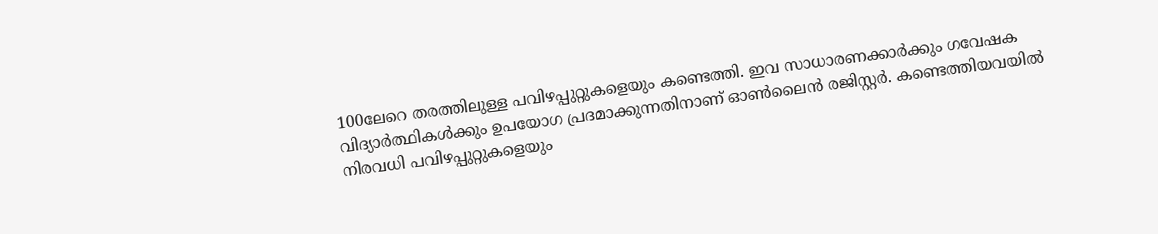100ലേറെ തരത്തിലുള്ള പവിഴപ്പുറ്റുകളെയും കണ്ടെത്തി. ഇവ സാധാരണക്കാർക്കും ഗവേഷക വിദ്യാർത്ഥികൾക്കും ഉപയോഗ പ്രദമാക്കുന്നതിനാണ് ഓൺലൈൻ രജിസ്റ്റർ. കണ്ടെത്തിയവയിൽ നിരവധി പവിഴപ്പുറ്റുകളെയും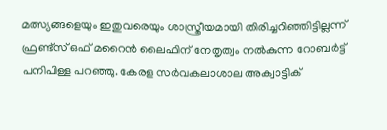മത്സ്യങ്ങളെയും ഇതുവരെയും ശാസ്ത്രീയമായി തിരിച്ചറിഞ്ഞിട്ടില്ലന്ന് ഫ്രണ്ട്‌സ് ഒഫ് മറൈൻ ലൈഫിന് നേതൃത്വം നൽകുന്ന റോബർട്ട് പനിപിള്ള പറഞ്ഞു. കേരള സർവകലാശാല അക്വാട്ടിക്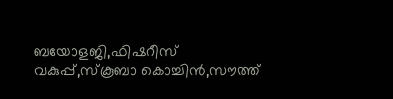ബയോളജി,ഫിഷറീസ് വകുപ്പ്,സ്‌കൂബാ കൊച്ചിൻ,സൗത്ത്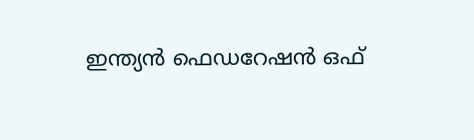ഇന്ത്യൻ ഫെഡറേഷൻ ഒഫ്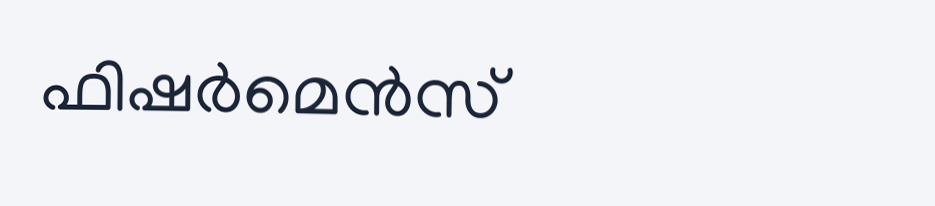ഫിഷർമെൻസ്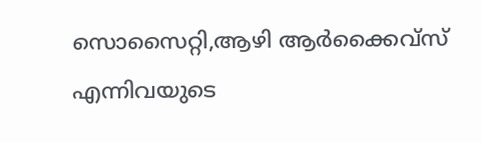സൊസൈറ്റി,ആഴി ആർക്കൈവ്സ് എന്നിവയുടെ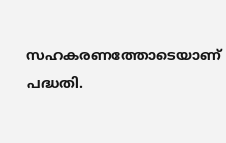സഹകരണത്തോടെയാണ് പദ്ധതി.